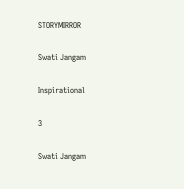STORYMIRROR

Swati Jangam

Inspirational

3

Swati Jangam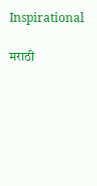Inspirational

मराठी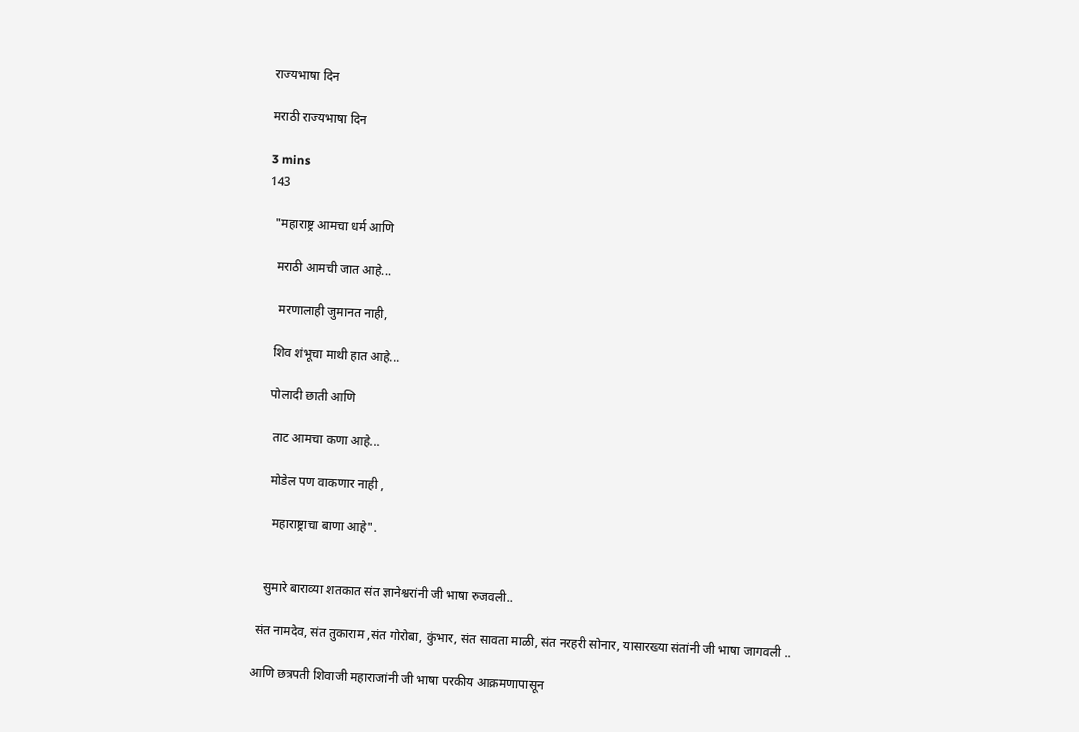राज्यभाषा दिन

मराठी राज्यभाषा दिन

3 mins
143

  "महाराष्ट्र आमचा धर्म आणि

   मराठी आमची जात आहे...

    मरणालाही जुमानत नाही,

   शिव शंभूचा माथी हात आहे...

   पोलादी छाती आणि

    ताट आमचा कणा आहे...

    मोडेल पण वाकणार नाही ,

     महाराष्ट्राचा बाणा आहे".


   सुमारे बाराव्या शतकात संत ज्ञानेश्वरांनी जी भाषा रुजवली..

 संत नामदेव, संत तुकाराम ,संत गोरोबा, कुंभार, संत सावता माळी, संत नरहरी सोनार, यासारख्या संतांनी जी भाषा जागवली ..

आणि छत्रपती शिवाजी महाराजांनी जी भाषा परकीय आक्रमणापासून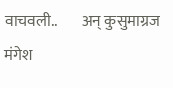वाचवली..        अन् कुसुमाग्रज मंगेश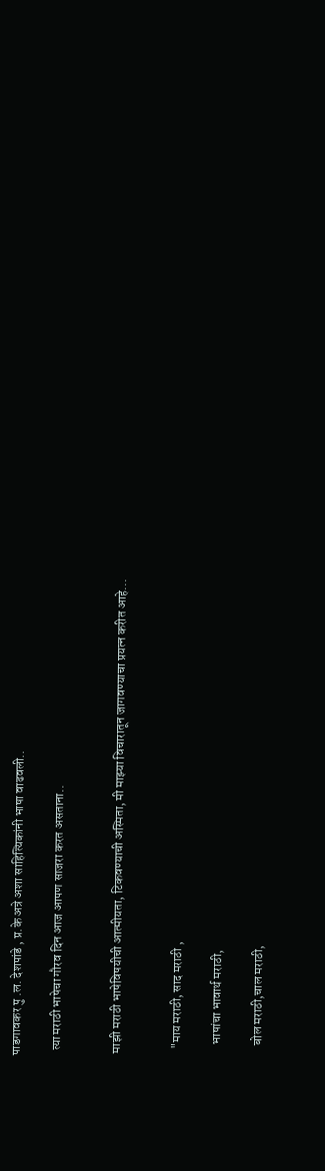पाडगावकर पु .ल. देशपांडे , प्र.के अत्रे अशा साहित्यिकांनी भाषा वाढवली..

  त्या मराठी भाषेचा गौरव दिन आज आपण साजरा करत असताना..


 माझी मराठी भाषेविषयीची आत्मीयता, टिकवण्याची अस्मिता, मी माझ्या विचारातून जागवण्याचा प्रयत्न करीत आहे...


   "माय मराठी, साद मराठी ,

     भाषांचा भावार्थ मराठी,

     बोल मराठी,चाल मराठी,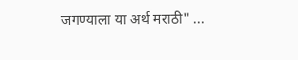जगण्याला या अर्थ मराठी" ...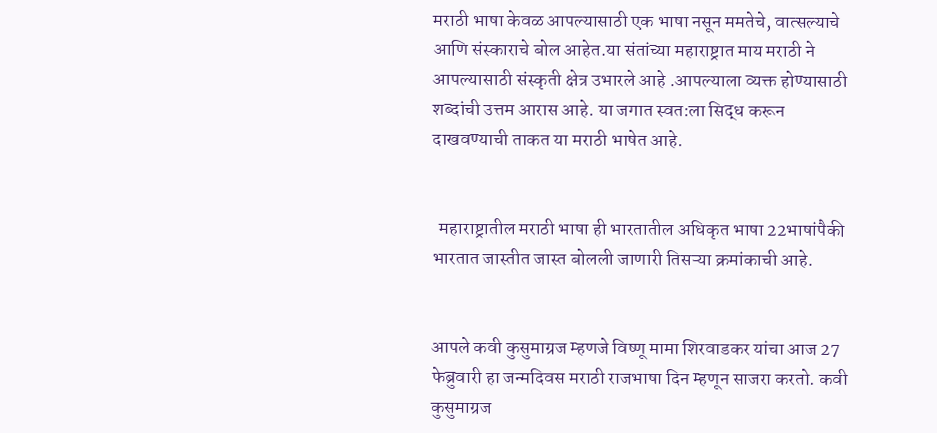मराठी भाषा केवळ आपल्यासाठी एक भाषा नसून ममतेचे, वात्सल्याचे आणि संस्काराचे बोल आहेत.या संतांच्या महाराष्ट्रात माय मराठी ने आपल्यासाठी संस्कृती क्षेत्र उभारले आहे .आपल्याला व्यक्त होण्यासाठी शब्दांची उत्तम आरास आहे. या जगात स्वत:ला सिद्ध करून दाखवण्याची ताकत या मराठी भाषेत आहे.


  महाराष्ट्रातील मराठी भाषा ही भारतातील अधिकृत भाषा 22भाषांपैकी भारतात जास्तीत जास्त बोलली जाणारी तिसऱ्या क्रमांकाची आहे.


आपले कवी कुसुमाग्रज म्हणजे विष्णू मामा शिरवाडकर यांचा आज 27 फेब्रुवारी हा जन्मदिवस मराठी राजभाषा दिन म्हणून साजरा करतो. कवी कुसुमाग्रज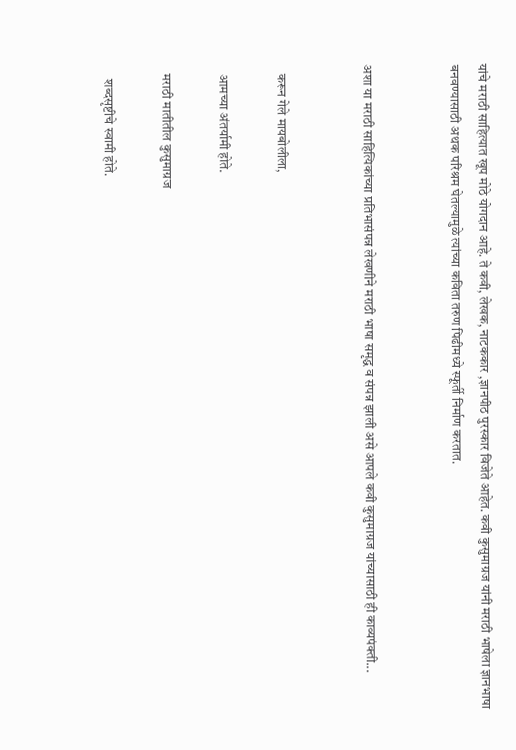यांचे मराठी साहित्यात खूप मोठे योगदान आहे. ते कवी, लेखक, नाटककार ,ज्ञानपीठ पुरस्कार विजेते आहेत. कवी कुसुमाग्रज यांनी मराठी भाषेला ज्ञानभाषा बनवण्यासाठी अथक परिश्रम घेतल्यामुळे त्यांच्या कविता तरुण पिढीमध्ये स्फूर्ती निर्माण करतात.


अशा या मराठी साहित्यिकांच्या प्रतिभासंपन्न लेखणीने मराठी भाषा समृद्ध व संपन्न झाली असे आपले कवी कुसुमाग्रज यांच्यासाठी ही काव्यपंक्ती...


   करून गेले मायबोलीला,

   आमच्या अंतर्यामी होते.

   मराठी मातीतील कुसुमाग्रज

     शब्दसृष्टीचे स्वामी होते.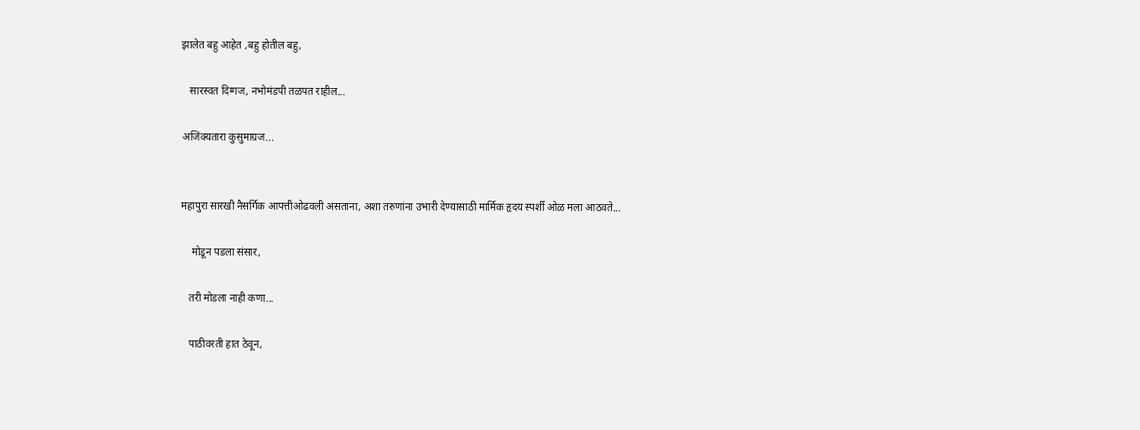झालेत बहु आहेत ,बहु होतील बहु,

   सारस्वत दिग्गज, नभोमंडपी तळपत राहील...

अजिंक्यतारा कुसुमाग्रज...


महापुरा सारखी नैसर्गिक आपत्तीओढवली असताना, अशा तरुणांना उभारी देण्यासाठी मार्मिक हृदय स्पर्शी ओळ मला आठवते...

    मोडून पडला संसार,

   तरी मोडला नाही कणा...

   पाठीवरती हात ठेवून,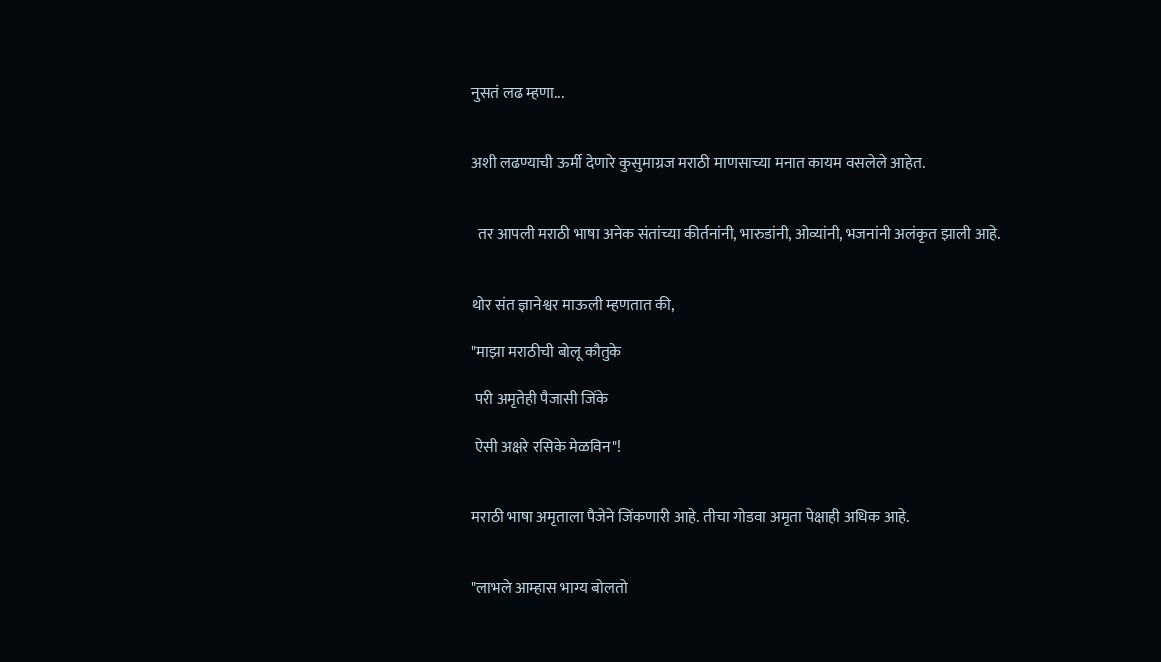नुसतं लढ म्हणा...


अशी लढण्याची ऊर्मी देणारे कुसुमाग्रज मराठी माणसाच्या मनात कायम वसलेले आहेत.


  तर आपली मराठी भाषा अनेक संतांच्या कीर्तनांनी, भारुडांनी, ओव्यांनी, भजनांनी अलंकृत झाली आहे.


थोर संत ज्ञानेश्वर माऊली म्हणतात की,

"माझा मराठीची बोलू कौतुके

 परी अमृतेही पैजासी जिंके

 ऐसी अक्षरे रसिके मेळविन"!


मराठी भाषा अमृताला पैजेने जिंकणारी आहे. तीचा गोडवा अमृता पेक्षाही अधिक आहे.


"लाभले आम्हास भाग्य बोलतो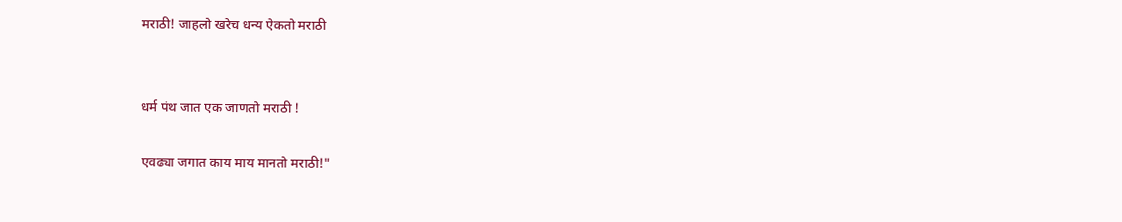मराठी! जाहलो खरेच धन्य ऐकतो मराठी


धर्म पंथ जात एक जाणतो मराठी !

एवढ्या जगात काय माय मानतो मराठी!"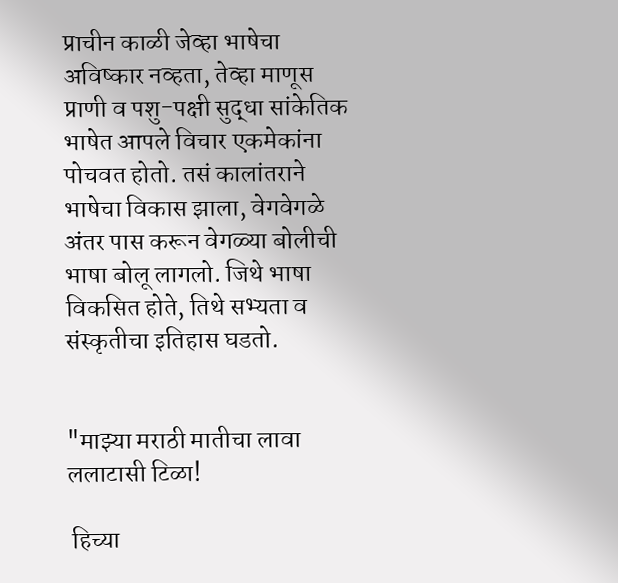प्राचीन काळी जेव्हा भाषेचा अविष्कार नव्हता, तेव्हा माणूस प्राणी व पशु-पक्षी सुद्धा सांकेतिक भाषेत आपले विचार एकमेकांना पोचवत होतो. तसं कालांतराने भाषेचा विकास झाला, वेगवेगळे अंतर पास करून वेगळ्या बोलीची भाषा बोलू लागलो. जिथे भाषा विकसित होते, तिथे सभ्यता व संस्कृतीचा इतिहास घडतो.


"माझ्या मराठी मातीचा लावा ललाटासी टिळा!

 हिच्या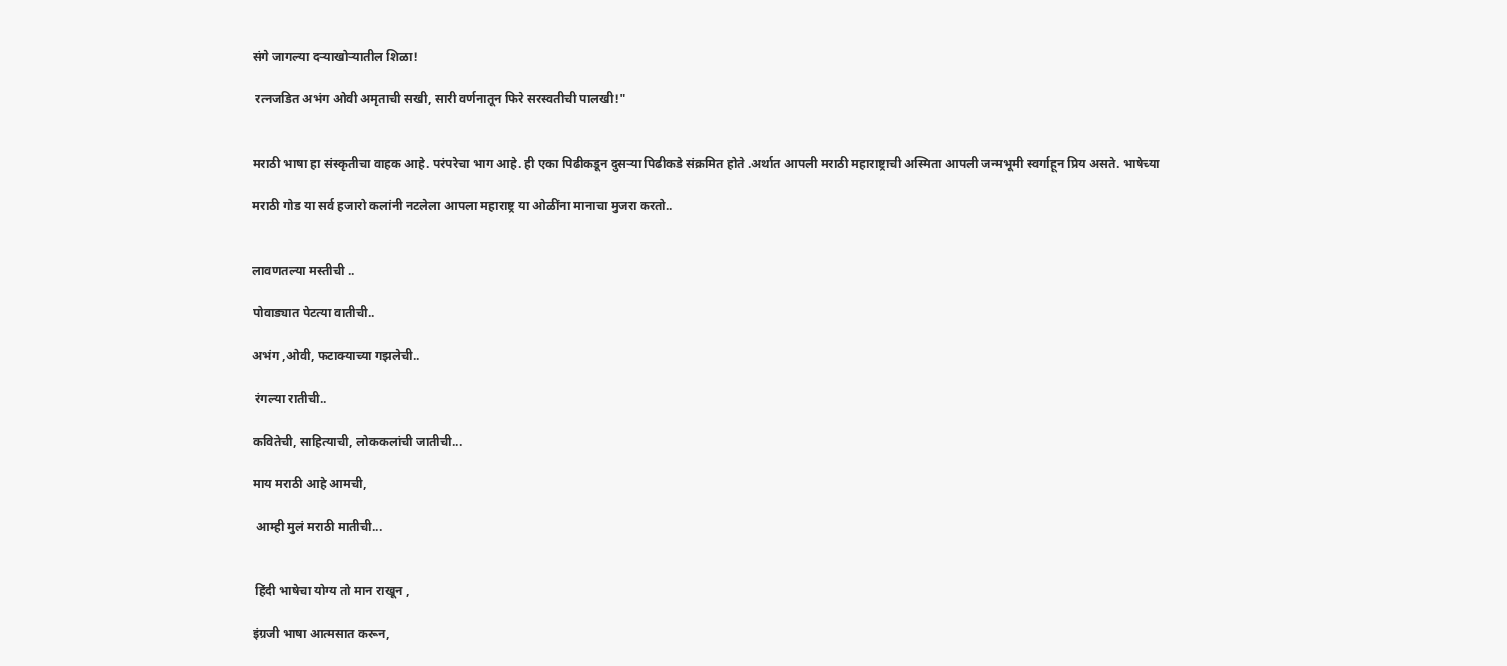संगे जागल्या दऱ्याखोऱ्यातील शिळा!

 रत्नजडित अभंग ओवी अमृताची सखी, सारी वर्णनातून फिरे सरस्वतीची पालखी!"


मराठी भाषा हा संस्कृतीचा वाहक आहे. परंपरेचा भाग आहे. ही एका पिढीकडून दुसऱ्या पिढीकडे संक्रमित होते .अर्थात आपली मराठी महाराष्ट्राची अस्मिता आपली जन्मभूमी स्वर्गाहून प्रिय असते. भाषेच्या

मराठी गोड या सर्व हजारो कलांनी नटलेला आपला महाराष्ट्र या ओळींना मानाचा मुजरा करतो..


लावणतल्या मस्तीची ..

पोवाड्यात पेटत्या वातीची..

अभंग ,ओवी, फटाक्याच्या गझलेची..

 रंगल्या रातीची..

कवितेची, साहित्याची, लोककलांची जातीची...

माय मराठी आहे आमची,

 आम्ही मुलं मराठी मातीची...


 हिंदी भाषेचा योग्य तो मान राखून ,

इंग्रजी भाषा आत्मसात करून,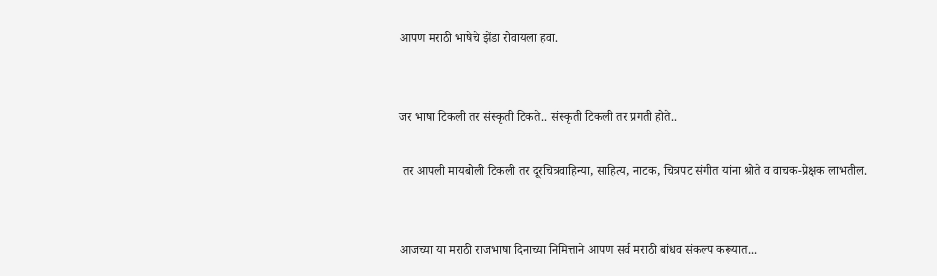आपण मराठी भाषेचे झेंडा रोवायला हवा.


जर भाषा टिकली तर संस्कृती टिकते.. संस्कृती टिकली तर प्रगती होते..

 तर आपली मायबोली टिकली तर दूरचित्रवाहिन्या, साहित्य, नाटक, चित्रपट संगीत यांना श्रोते व वाचक-प्रेक्षक लाभतील.


आजच्या या मराठी राजभाषा दिनाच्या निमित्ताने आपण सर्व मराठी बांधव संकल्प करूयात...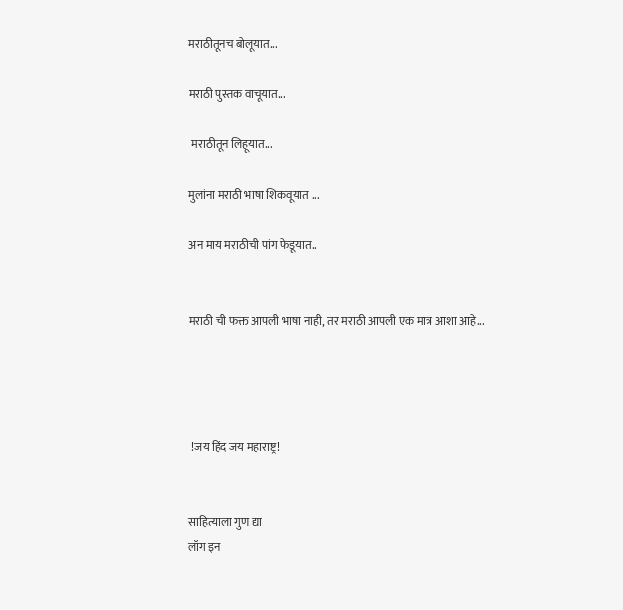मराठीतूनच बोलूयात...

मराठी पुस्तक वाचूयात...

 मराठीतून लिहूयात...

मुलांना मराठी भाषा शिकवूयात ...

अन माय मराठीची पांग फेडूयात..


मराठी ची फक्त आपली भाषा नाही, तर मराठी आपली एक मात्र आशा आहे...




 !जय हिंद जय महाराष्ट्र!


साहित्याला गुण द्या
लॉग इन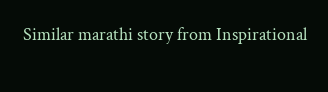Similar marathi story from Inspirational